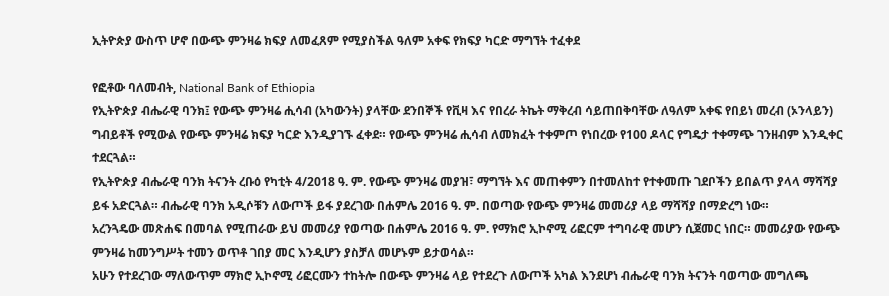ኢትዮጵያ ውስጥ ሆኖ በውጭ ምንዛሬ ክፍያ ለመፈጸም የሚያስችል ዓለም አቀፍ የክፍያ ካርድ ማግኘት ተፈቀደ

የፎቶው ባለመብት, National Bank of Ethiopia
የኢትዮጵያ ብሔራዊ ባንክ፤ የውጭ ምንዛሬ ሒሳብ (አካውንት) ያላቸው ደንበኞች የቪዛ እና የበረራ ትኬት ማቅረብ ሳይጠበቅባቸው ለዓለም አቀፍ የበይነ መረብ (ኦንላይን) ግብይቶች የሚውል የውጭ ምንዛሬ ክፍያ ካርድ እንዲያገኙ ፈቀደ። የውጭ ምንዛሬ ሒሳብ ለመክፈት ተቀምጦ የነበረው የ100 ዶላር የግዴታ ተቀማጭ ገንዘብም እንዲቀር ተደርጓል።
የኢትዮጵያ ብሔራዊ ባንክ ትናንት ረቡዕ የካቲት 4/2018 ዓ. ም. የውጭ ምንዛሬ መያዝ፣ ማግኘት እና መጠቀምን በተመለከተ የተቀመጡ ገደቦችን ይበልጥ ያላላ ማሻሻያ ይፋ አድርጓል። ብሔራዊ ባንክ አዲሶቹን ለውጦች ይፋ ያደረገው በሐምሌ 2016 ዓ. ም. በወጣው የውጭ ምንዛሬ መመሪያ ላይ ማሻሻያ በማድረግ ነው።
አረንጓዴው መጽሐፍ በመባል የሚጠራው ይህ መመሪያ የወጣው በሐምሌ 2016 ዓ. ም. የማክሮ ኢኮኖሚ ሪፎርም ተግባራዊ መሆን ሲጀመር ነበር። መመሪያው የውጭ ምንዛሬ ከመንግሥት ተመን ወጥቶ ገበያ መር እንዲሆን ያስቻለ መሆኑም ይታወሳል።
አሁን የተደረገው ማለውጥም ማክሮ ኢኮኖሚ ሪፎርሙን ተከትሎ በውጭ ምንዛሬ ላይ የተደረጉ ለውጦች አካል እንደሆነ ብሔራዊ ባንክ ትናንት ባወጣው መግለጫ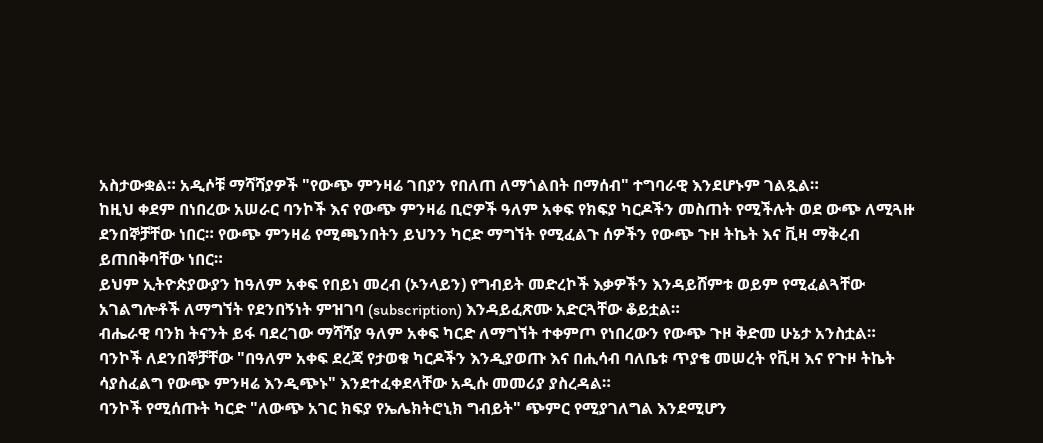አስታውቋል። አዲሶቹ ማሻሻያዎች "የውጭ ምንዛሬ ገበያን የበለጠ ለማጎልበት በማሰብ" ተግባራዊ እንደሆኑም ገልጿል።
ከዚህ ቀደም በነበረው አሠራር ባንኮች እና የውጭ ምንዛሬ ቢሮዎች ዓለም አቀፍ የክፍያ ካርዶችን መስጠት የሚችሉት ወደ ውጭ ለሚጓዙ ደንበኞቻቸው ነበር። የውጭ ምንዛሬ የሚጫንበትን ይህንን ካርድ ማግኘት የሚፈልጉ ሰዎችን የውጭ ጉዞ ትኬት እና ቪዛ ማቅረብ ይጠበቅባቸው ነበር።
ይህም ኢትዮጵያውያን ከዓለም አቀፍ የበይነ መረብ (ኦንላይን) የግብይት መድረኮች እቃዎችን እንዳይሸምቱ ወይም የሚፈልጓቸው አገልግሎቶች ለማግኘት የደንበኝነት ምዝገባ (subscription) እንዳይፈጽሙ አድርጓቸው ቆይቷል።
ብሔራዊ ባንክ ትናንት ይፋ ባደረገው ማሻሻያ ዓለም አቀፍ ካርድ ለማግኘት ተቀምጦ የነበረውን የውጭ ጉዞ ቅድመ ሁኔታ አንስቷል።
ባንኮች ለደንበኞቻቸው "በዓለም አቀፍ ደረጃ የታወቁ ካርዶችን እንዲያወጡ እና በሒሳብ ባለቤቱ ጥያቄ መሠረት የቪዛ እና የጉዞ ትኬት ሳያስፈልግ የውጭ ምንዛሬ እንዲጭኑ" እንደተፈቀደላቸው አዲሱ መመሪያ ያስረዳል።
ባንኮች የሚሰጡት ካርድ "ለውጭ አገር ክፍያ የኤሌክትሮኒክ ግብይት" ጭምር የሚያገለግል እንደሚሆን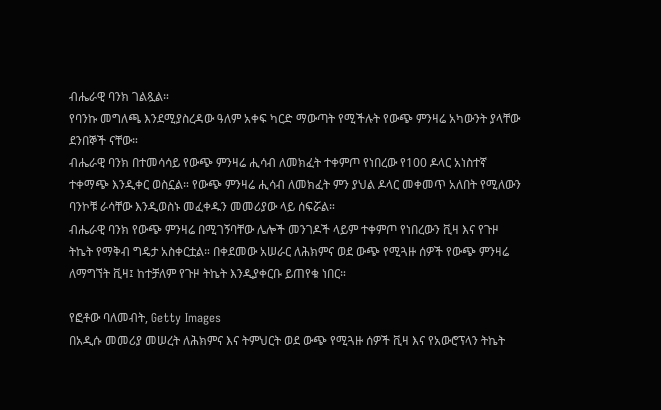ብሔራዊ ባንክ ገልጿል።
የባንኩ መግለጫ እንደሚያስረዳው ዓለም አቀፍ ካርድ ማውጣት የሚችሉት የውጭ ምንዛሬ አካውንት ያላቸው ደንበኞች ናቸው።
ብሔራዊ ባንክ በተመሳሳይ የውጭ ምንዛሬ ሒሳብ ለመክፈት ተቀምጦ የነበረው የ100 ዶላር አነስተኛ ተቀማጭ እንዲቀር ወስኗል። የውጭ ምንዛሬ ሒሳብ ለመክፈት ምን ያህል ዶላር መቀመጥ አለበት የሚለውን ባንኮቹ ራሳቸው እንዲወስኑ መፈቀዱን መመሪያው ላይ ሰፍሯል።
ብሔራዊ ባንክ የውጭ ምንዛሬ በሚገኝባቸው ሌሎች መንገዶች ላይም ተቀምጦ የነበረውን ቪዛ እና የጉዞ ትኬት የማቅብ ግዴታ አስቀርቷል። በቀደመው አሠራር ለሕክምና ወደ ውጭ የሚጓዙ ሰዎች የውጭ ምንዛሬ ለማግኘት ቪዛ፤ ከተቻለም የጉዞ ትኬት እንዲያቀርቡ ይጠየቁ ነበር።

የፎቶው ባለመብት, Getty Images
በአዲሱ መመሪያ መሠረት ለሕክምና እና ትምህርት ወደ ውጭ የሚጓዙ ሰዎች ቪዛ እና የአውሮፕላን ትኬት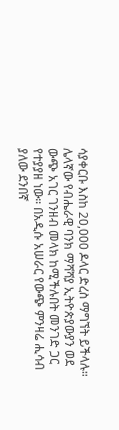ሳያቀርቡ እስከ 20,000 ዶላር ድረስ ማግኘት ይችላሉ።
ሌላኛው የብሔራዊ ባንክ ማሻሻያ ኢትዮጵያውያን ወደ ውጭ አገር ገንዘብ መላክ ከሚችሉበት መንገድ ጋር የተያያዘ ነው። በአዲሱ አሠራር የውጭ ምንዛሬ ሒሳብ ያለው ደንበኛ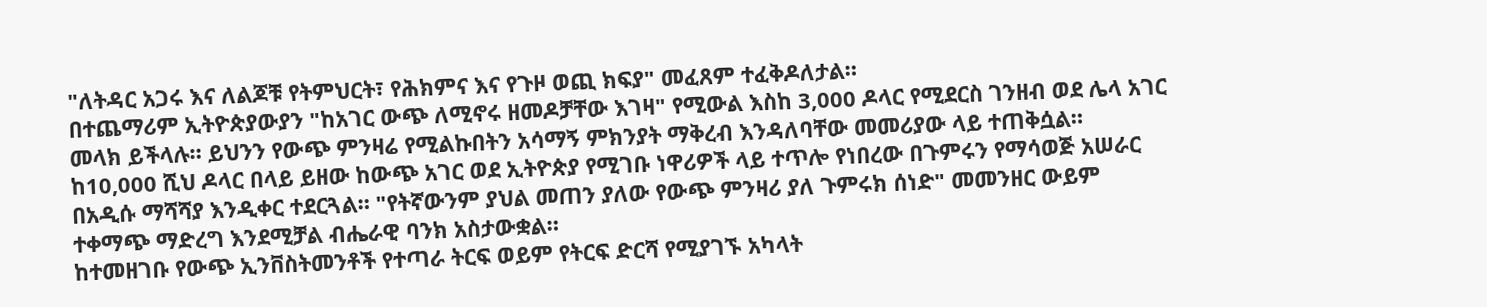"ለትዳር አጋሩ እና ለልጆቹ የትምህርት፣ የሕክምና እና የጉዞ ወጪ ክፍያ" መፈጸም ተፈቅዶለታል።
በተጨማሪም ኢትዮጵያውያን "ከአገር ውጭ ለሚኖሩ ዘመዶቻቸው እገዛ" የሚውል እስከ 3,000 ዶላር የሚደርስ ገንዘብ ወደ ሌላ አገር መላክ ይችላሉ። ይህንን የውጭ ምንዛሬ የሚልኩበትን አሳማኝ ምክንያት ማቅረብ እንዳለባቸው መመሪያው ላይ ተጠቅሷል።
ከ10,000 ሺህ ዶላር በላይ ይዘው ከውጭ አገር ወደ ኢትዮጵያ የሚገቡ ነዋሪዎች ላይ ተጥሎ የነበረው በጉምሩን የማሳወጅ አሠራር በአዲሱ ማሻሻያ እንዲቀር ተደርጓል። "የትኛውንም ያህል መጠን ያለው የውጭ ምንዛሪ ያለ ጉምሩክ ሰነድ" መመንዘር ውይም ተቀማጭ ማድረግ እንደሚቻል ብሔራዊ ባንክ አስታውቋል።
ከተመዘገቡ የውጭ ኢንቨስትመንቶች የተጣራ ትርፍ ወይም የትርፍ ድርሻ የሚያገኙ አካላት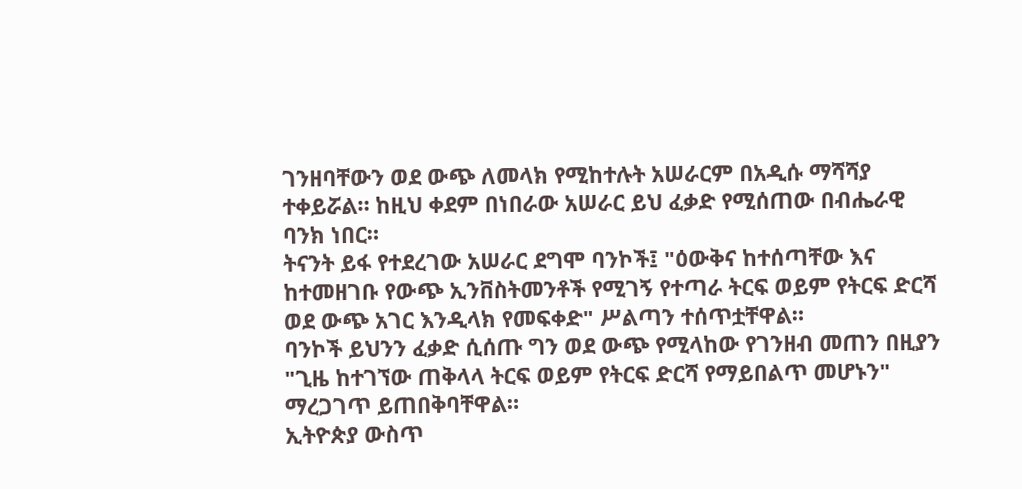ገንዘባቸውን ወደ ውጭ ለመላክ የሚከተሉት አሠራርም በአዲሱ ማሻሻያ ተቀይሯል። ከዚህ ቀደም በነበራው አሠራር ይህ ፈቃድ የሚሰጠው በብሔራዊ ባንክ ነበር።
ትናንት ይፋ የተደረገው አሠራር ደግሞ ባንኮች፤ "ዕውቅና ከተሰጣቸው እና ከተመዘገቡ የውጭ ኢንቨስትመንቶች የሚገኝ የተጣራ ትርፍ ወይም የትርፍ ድርሻ ወደ ውጭ አገር እንዲላክ የመፍቀድ" ሥልጣን ተሰጥቷቸዋል።
ባንኮች ይህንን ፈቃድ ሲሰጡ ግን ወደ ውጭ የሚላከው የገንዘብ መጠን በዚያን "ጊዜ ከተገኘው ጠቅላላ ትርፍ ወይም የትርፍ ድርሻ የማይበልጥ መሆኑን" ማረጋገጥ ይጠበቅባቸዋል።
ኢትዮጵያ ውስጥ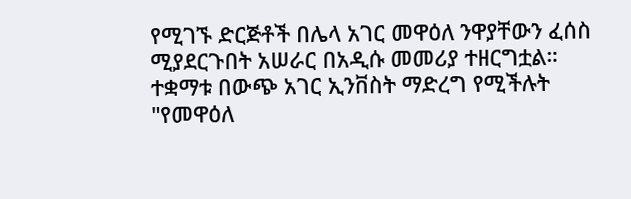የሚገኙ ድርጅቶች በሌላ አገር መዋዕለ ንዋያቸውን ፈሰስ ሚያደርጉበት አሠራር በአዲሱ መመሪያ ተዘርግቷል። ተቋማቱ በውጭ አገር ኢንቨስት ማድረግ የሚችሉት "የመዋዕለ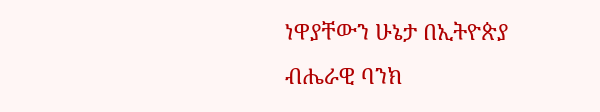ነዋያቸውን ሁኔታ በኢትዮጵያ ብሔራዊ ባንክ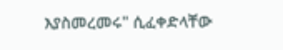እያስመረመሩ" ሲፈቀድላቸው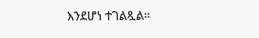እንደሆነ ተገልጿል።